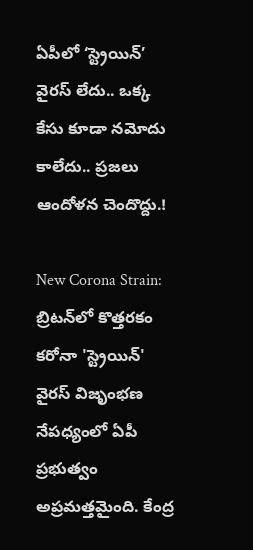ఏపీలో ‘స్ట్రెయిన్’ వైరస్ లేదు.. ఒక్క కేసు కూడా నమోదు కాలేదు.. ప్రజలు ఆందోళన చెందొద్దు.!

New Corona Strain: బ్రిటన్‌లో కొత్తరకం కరోనా 'స్ట్రెయిన్' వైరస్ విజృంభణ నేపధ్యంలో ఏపీ ప్రభుత్వం అప్రమత్తమైంది. కేంద్ర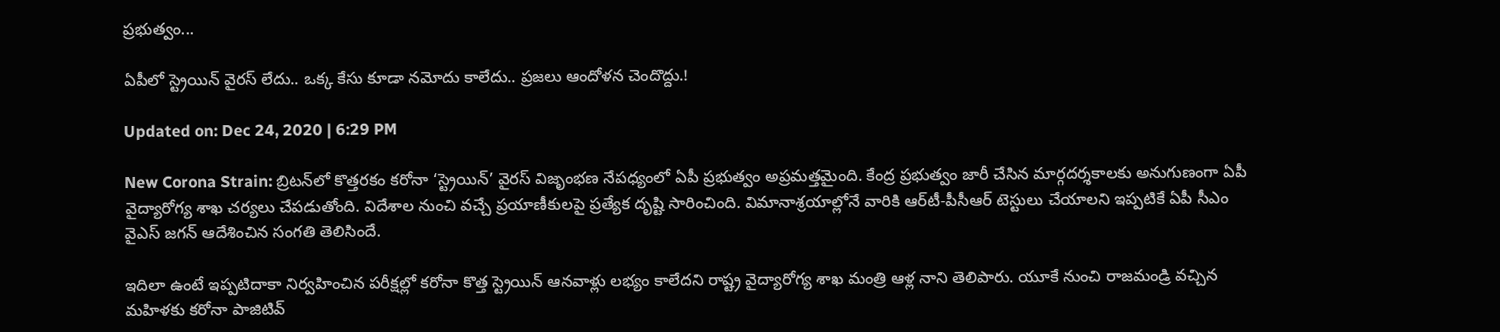ప్రభుత్వం...

ఏపీలో స్ట్రెయిన్ వైరస్ లేదు.. ఒక్క కేసు కూడా నమోదు కాలేదు.. ప్రజలు ఆందోళన చెందొద్దు.!

Updated on: Dec 24, 2020 | 6:29 PM

New Corona Strain: బ్రిటన్‌లో కొత్తరకం కరోనా ‘స్ట్రెయిన్’ వైరస్ విజృంభణ నేపధ్యంలో ఏపీ ప్రభుత్వం అప్రమత్తమైంది. కేంద్ర ప్రభుత్వం జారీ చేసిన మార్గదర్శకాలకు అనుగుణంగా ఏపీ వైద్యారోగ్య శాఖ చర్యలు చేపడుతోంది. విదేశాల నుంచి వచ్చే ప్రయాణీకులపై ప్రత్యేక దృష్టి సారించింది. విమానాశ్రయాల్లోనే వారికి ఆర్‌టీ-పీసీఆర్ టెస్టులు చేయాలని ఇప్పటికే ఏపీ సీఎం వైఎస్ జగన్ ఆదేశించిన సంగతి తెలిసిందే.

ఇదిలా ఉంటే ఇప్పటిదాకా నిర్వహించిన పరీక్షల్లో కరోనా కొత్త స్ట్రెయిన్ ఆనవాళ్లు లభ్యం కాలేదని రాష్ట్ర వైద్యారోగ్య శాఖ మంత్రి ఆళ్ల నాని తెలిపారు. యూకే నుంచి రాజమండ్రి వచ్చిన మహిళకు కరోనా పాజిటివ్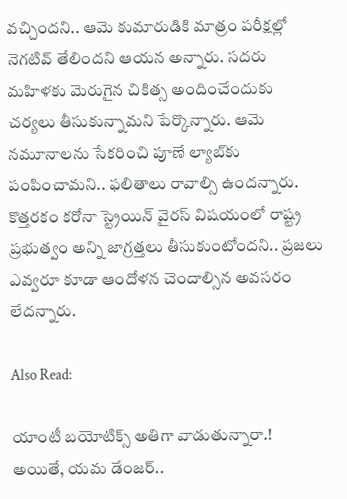వచ్చిందని.. ఆమె కుమారుడికి మాత్రం పరీక్షల్లో నెగటివ్ తేలిందని ఆయన అన్నారు. సదరు మహిళకు మెరుగైన చికిత్స అందించేందుకు చర్యలు తీసుకున్నామని పేర్కొన్నారు. ఆమె నమూనాలను సేకరించి పూణే ల్యాబ్‌కు పంపించామని.. ఫలితాలు రావాల్సి ఉందన్నారు. కొత్తరకం కరోనా స్ట్రెయిన్ వైరస్ విషయంలో రాష్ట్ర ప్రభుత్వం అన్ని జాగ్రత్తలు తీసుకుంటోందని.. ప్రజలు ఎవ్వరూ కూడా ఆందోళన చెందాల్సిన అవసరం లేదన్నారు.

Also Read:

యాంటీ బయోటిక్స్‌ అతిగా వాడుతున్నారా.! అయితే, యమ డేంజర్..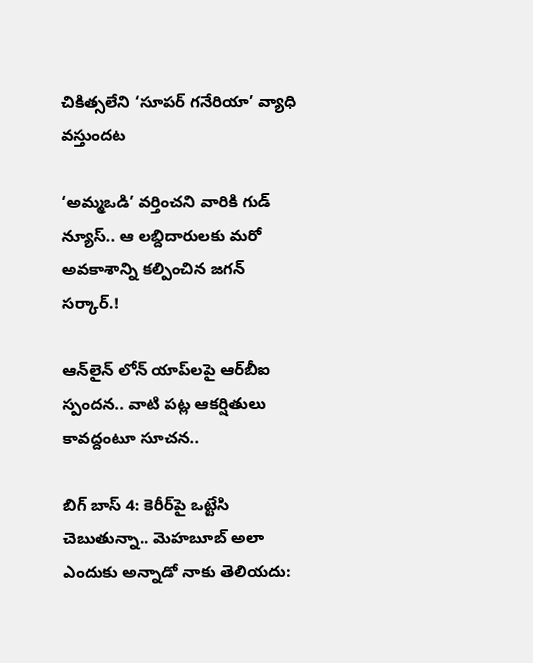చికిత్సలేని ‘సూపర్ గనేరియా’ వ్యాధి వస్తుందట

‘అమ్మఒడి’ వర్తించని వారికి గుడ్ న్యూస్.. ఆ లబ్దిదారులకు మరో అవకాశాన్ని కల్పించిన జగన్ సర్కార్.!

ఆన్‌లైన్ లోన్ యాప్‌లపై ఆర్‌బీఐ స్పందన.. వాటి పట్ల ఆకర్షితులు కావద్దంటూ సూచన..

బిగ్ బాస్ 4: కెరీర్‌పై ఒట్టేసి చెబుతున్నా.. మెహబూబ్ అలా ఎందుకు అన్నాడో నాకు తెలియదు: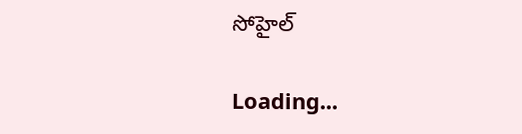సోహైల్

Loading...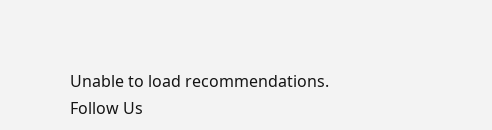Unable to load recommendations.
Follow Us